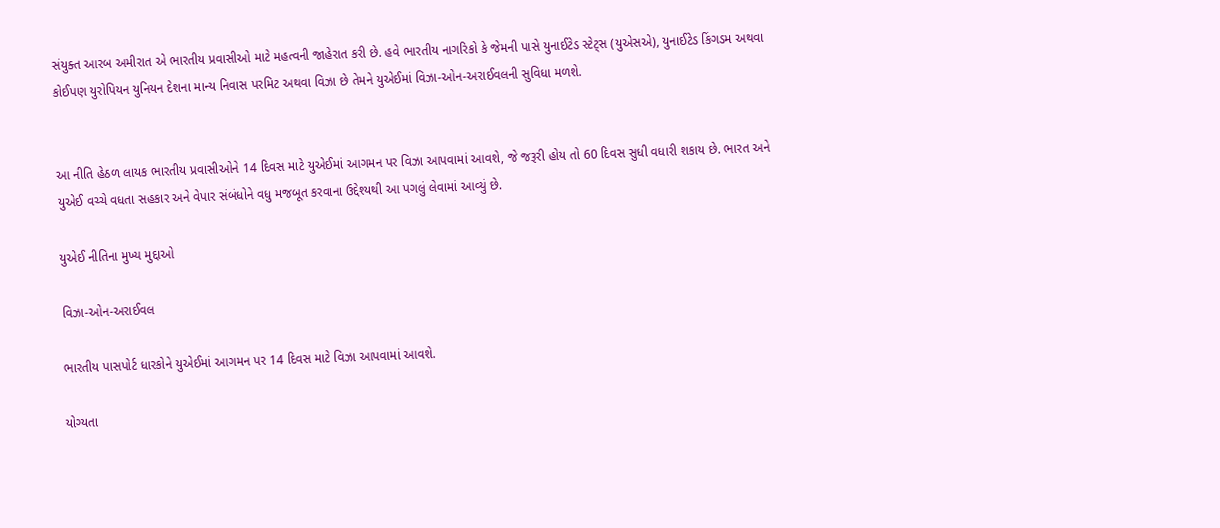સંયુક્ત આરબ અમીરાત એ ભારતીય પ્રવાસીઓ માટે મહત્વની જાહેરાત કરી છે. હવે ભારતીય નાગરિકો કે જેમની પાસે યુનાઈટેડ સ્ટેટ્સ (યુએસએ), યુનાઈટેડ કિંગડમ અથવા કોઈપણ યુરોપિયન યુનિયન દેશના માન્ય નિવાસ પરમિટ અથવા વિઝા છે તેમને યુએઈમાં વિઝા-ઓન-અરાઈવલની સુવિધા મળશે.


આ નીતિ હેઠળ લાયક ભારતીય પ્રવાસીઓને 14 દિવસ માટે યુએઈમાં આગમન પર વિઝા આપવામાં આવશે, જે જરૂરી હોય તો 60 દિવસ સુધી વધારી શકાય છે. ભારત અને યુએઈ વચ્ચે વધતા સહકાર અને વેપાર સંબંધોને વધુ મજબૂત કરવાના ઉદ્દેશ્યથી આ પગલું લેવામાં આવ્યું છે.

યુએઈ નીતિના મુખ્ય મુદ્દાઓ

વિઝા-ઓન-અરાઈવલ

ભારતીય પાસપોર્ટ ધારકોને યુએઈમાં આગમન પર 14 દિવસ માટે વિઝા આપવામાં આવશે.

યોગ્યતા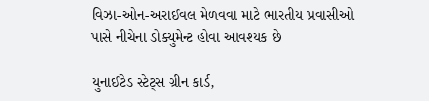વિઝા-ઓન-અરાઈવલ મેળવવા માટે ભારતીય પ્રવાસીઓ પાસે નીચેના ડોક્યુમેન્ટ હોવા આવશ્યક છે

યુનાઈટેડ સ્ટેટ્સ ગ્રીન કાર્ડ,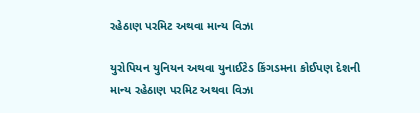રહેઠાણ પરમિટ અથવા માન્ય વિઝા

યુરોપિયન યુનિયન અથવા યુનાઈટેડ કિંગડમના કોઈપણ દેશની માન્ય રહેઠાણ પરમિટ અથવા વિઝા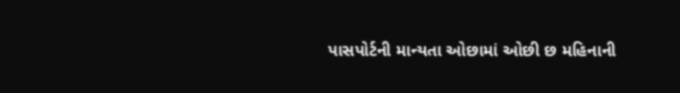પાસપોર્ટની માન્યતા ઓછામાં ઓછી છ મહિનાની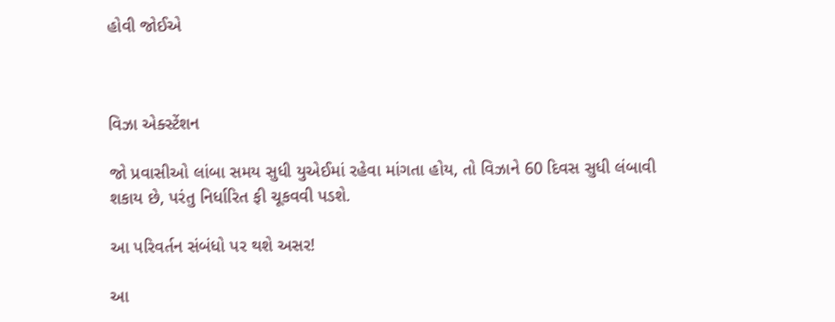હોવી જોઈએ



વિઝા એક્સ્ટેંશન

જો પ્રવાસીઓ લાંબા સમય સુધી યુએઈમાં રહેવા માંગતા હોય, તો વિઝાને 60 દિવસ સુધી લંબાવી શકાય છે, પરંતુ નિર્ધારિત ફી ચૂકવવી પડશે.

આ પરિવર્તન સંબંધો પર થશે અસર!

આ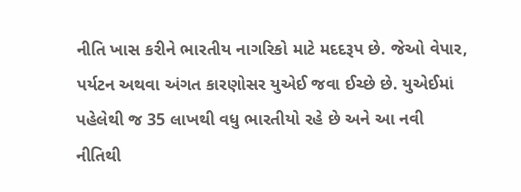નીતિ ખાસ કરીને ભારતીય નાગરિકો માટે મદદરૂપ છે. જેઓ વેપાર, પર્યટન અથવા અંગત કારણોસર યુએઈ જવા ઈચ્છે છે. યુએઈમાં પહેલેથી જ 35 લાખથી વધુ ભારતીયો રહે છે અને આ નવી નીતિથી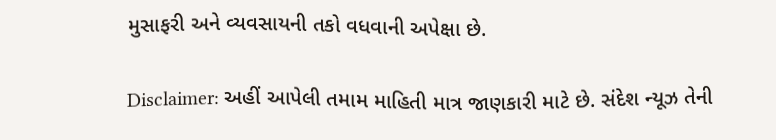મુસાફરી અને વ્યવસાયની તકો વધવાની અપેક્ષા છે.

Disclaimer: અહીં આપેલી તમામ માહિતી માત્ર જાણકારી માટે છે. સંદેશ ન્યૂઝ તેની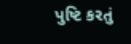પુષ્ટિ કરતું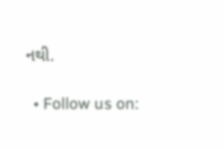નથી.

  • Follow us on: